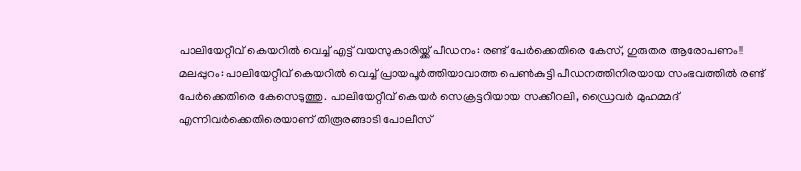പാലിയേറ്റീവ് കെയറിൽ വെച്ച് എട്ട് വയസുകാരിയ്ക്ക് പീഡനം: രണ്ട് പേർക്കെതിരെ കേസ്, ഗുരുതര ആരോപണം!!
മലപ്പുറം: പാലിയേറ്റീവ് കെയറിൽ വെച്ച് പ്രായപൂർത്തിയാവാത്ത പെൺകുട്ടി പീഡനത്തിനിരയായ സംഭവത്തിൽ രണ്ട് പേർക്കെതിരെ കേസെടുത്തു. പാലിയേറ്റീവ് കെയർ സെക്രട്ടറിയായ സക്കീറലി, ഡ്രൈവർ മുഹമ്മദ് എന്നിവർക്കെതിരെയാണ് തിരൂരങ്ങാടി പോലീസ്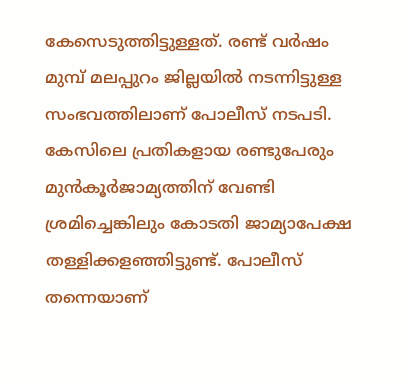കേസെടുത്തിട്ടുള്ളത്. രണ്ട് വർഷം മുമ്പ് മലപ്പുറം ജില്ലയിൽ നടന്നിട്ടുള്ള സംഭവത്തിലാണ് പോലീസ് നടപടി. കേസിലെ പ്രതികളായ രണ്ടുപേരും മുൻകൂർജാമ്യത്തിന് വേണ്ടി ശ്രമിച്ചെങ്കിലും കോടതി ജാമ്യാപേക്ഷ തള്ളിക്കളഞ്ഞിട്ടുണ്ട്. പോലീസ് തന്നെയാണ്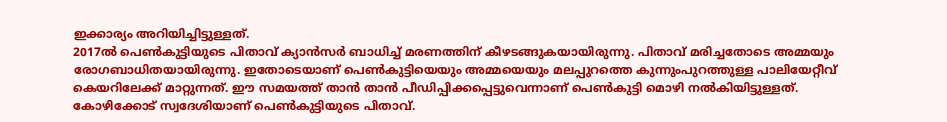ഇക്കാര്യം അറിയിച്ചിട്ടുള്ളത്.
2017ൽ പെൺകുട്ടിയുടെ പിതാവ് ക്യാൻസർ ബാധിച്ച് മരണത്തിന് കീഴടങ്ങുകയായിരുന്നു. പിതാവ് മരിച്ചതോടെ അമ്മയും രോഗബാധിതയായിരുന്നു. ഇതോടെയാണ് പെൺകുട്ടിയെയും അമ്മയെയും മലപ്പുറത്തെ കുന്നുംപുറത്തുള്ള പാലിയേറ്റീവ് കെയറിലേക്ക് മാറ്റുന്നത്. ഈ സമയത്ത് താൻ താൻ പീഡിപ്പിക്കപ്പെട്ടുവെന്നാണ് പെൺകുട്ടി മൊഴി നൽകിയിട്ടുള്ളത്. കോഴിക്കോട് സ്വദേശിയാണ് പെൺകുട്ടിയുടെ പിതാവ്.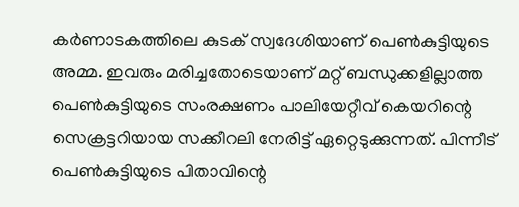കർണാടകത്തിലെ കുടക് സ്വദേശിയാണ് പെൺകുട്ടിയുടെ അമ്മ. ഇവരും മരിച്ചതോടെയാണ് മറ്റ് ബന്ധുക്കളില്ലാത്ത പെൺകുട്ടിയുടെ സംരക്ഷണം പാലിയേറ്റീവ് കെയറിന്റെ സെക്രട്ടറിയായ സക്കീറലി നേരിട്ട് ഏറ്റെടുക്കുന്നത്. പിന്നീട് പെൺകുട്ടിയുടെ പിതാവിന്റെ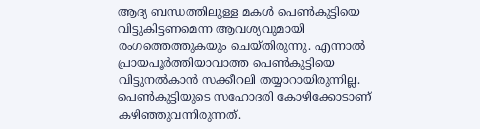ആദ്യ ബന്ധത്തിലുള്ള മകൾ പെൺകുട്ടിയെ വിട്ടുകിട്ടണമെന്ന ആവശ്യവുമായി രംഗത്തെത്തുകയും ചെയ്തിരുന്നു. എന്നാൽ പ്രായപൂർത്തിയാവാത്ത പെൺകുട്ടിയെ വിട്ടുനൽകാൻ സക്കീറലി തയ്യാറായിരുന്നില്ല. പെൺകുട്ടിയുടെ സഹോദരി കോഴിക്കോടാണ് കഴിഞ്ഞുവന്നിരുന്നത്.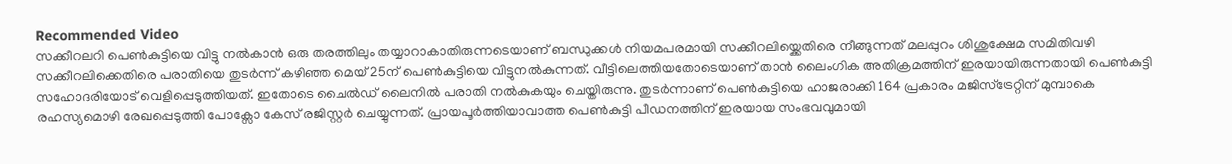Recommended Video
സക്കീറലറി പെൺകുട്ടിയെ വിട്ടു നൽകാൻ ഒരു തരത്തിലും തയ്യാറാകാതിരുന്നടെയാണ് ബന്ധുക്കൾ നിയമപരമായി സക്കീറലിയ്ക്കെതിരെ നീങ്ങുന്നത് മലപ്പുറം ശിശുക്ഷേമ സമിതിവഴി സക്കീറലിക്കെതിരെ പരാതിയെ തുടർന്ന് കഴിഞ്ഞ മെയ് 25ന് പെൺകുട്ടിയെ വിട്ടുനൽകുന്നത്. വീട്ടിലെത്തിയതോടെയാണ് താൻ ലൈംഗിക അതിക്രമത്തിന് ഇരയായിരുന്നതായി പെൺകുട്ടി സഹോദരിയോട് വെളിപ്പെടുത്തിയത്. ഇതോടെ ചൈൽഡ് ലൈനിൽ പരാതി നൽകുകയും ചെയ്തിരുന്നു. തുടർന്നാണ് പെൺകുട്ടിയെ ഹാജരാക്കി 164 പ്രകാരം മജിസ്ട്രേറ്റിന് മുമ്പാകെ രഹസ്യമൊഴി രേഖപ്പെടുത്തി പോക്സോ കേസ് രജിസ്റ്റർ ചെയ്യുന്നത്. പ്രായപൂർത്തിയാവാത്ത പെൺകുട്ടി പീഡനത്തിന് ഇരയായ സംഭവവുമായി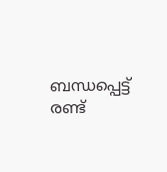ബന്ധപ്പെട്ട് രണ്ട്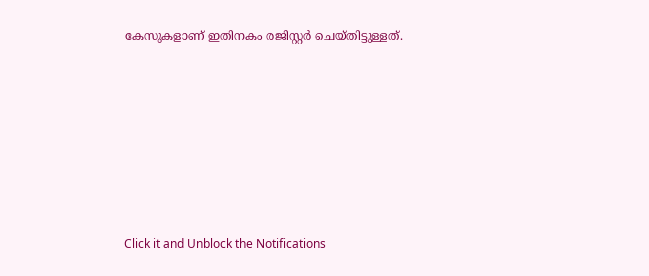കേസുകളാണ് ഇതിനകം രജിസ്റ്റർ ചെയ്തിട്ടുള്ളത്.












Click it and Unblock the Notifications